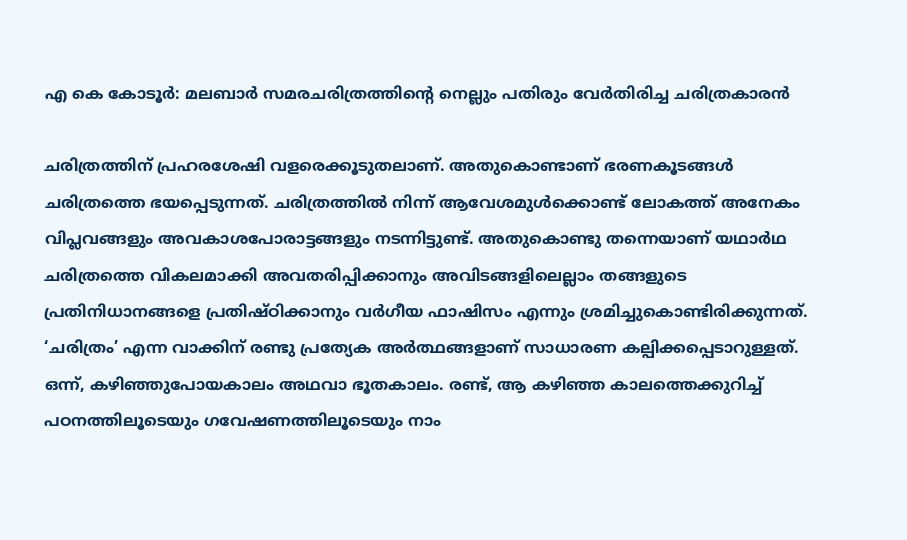എ കെ കോടൂര്‍: മലബാര്‍ സമരചരിത്രത്തിന്‍റെ നെല്ലും പതിരും വേര്‍തിരിച്ച ചരിത്രകാരന്‍

ചരിത്രത്തിന് പ്രഹരശേഷി വളരെക്കൂടുതലാണ്. അതുകൊണ്ടാണ് ഭരണകൂടങ്ങള്‍ ചരിത്രത്തെ ഭയപ്പെടുന്നത്. ചരിത്രത്തില്‍ നിന്ന് ആവേശമുള്‍ക്കൊണ്ട് ലോകത്ത് അനേകം വിപ്ലവങ്ങളും അവകാശപോരാട്ടങ്ങളും നടന്നിട്ടുണ്ട്. അതുകൊണ്ടു തന്നെയാണ് യഥാര്‍ഥ ചരിത്രത്തെ വികലമാക്കി അവതരിപ്പിക്കാനും അവിടങ്ങളിലെല്ലാം തങ്ങളുടെ പ്രതിനിധാനങ്ങളെ പ്രതിഷ്ഠിക്കാനും വര്‍ഗീയ ഫാഷിസം എന്നും ശ്രമിച്ചുകൊണ്ടിരിക്കുന്നത്. ‘ചരിത്രം’ എന്ന വാക്കിന് രണ്ടു പ്രത്യേക അര്‍ത്ഥങ്ങളാണ് സാധാരണ കല്പിക്കപ്പെടാറുള്ളത്. ഒന്ന്, കഴിഞ്ഞുപോയകാലം അഥവാ ഭൂതകാലം. രണ്ട്, ആ കഴിഞ്ഞ കാലത്തെക്കുറിച്ച് പഠനത്തിലൂടെയും ഗവേഷണത്തിലൂടെയും നാം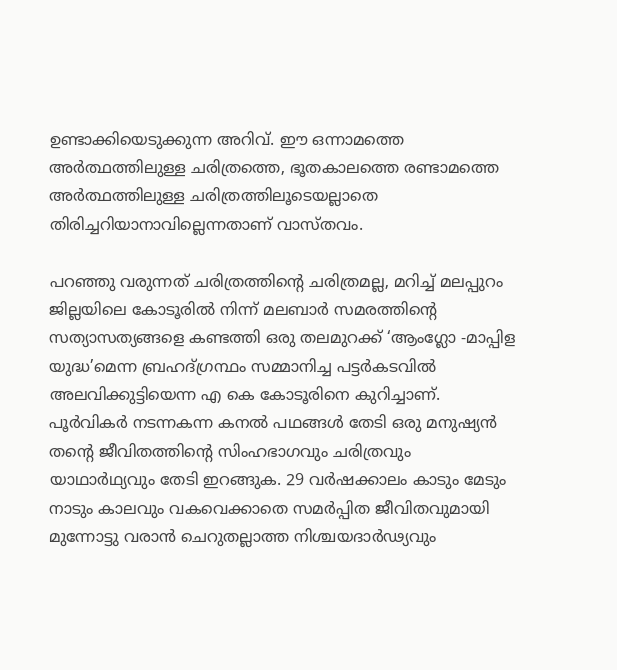ഉണ്ടാക്കിയെടുക്കുന്ന അറിവ്. ഈ ഒന്നാമത്തെ അര്‍ത്ഥത്തിലുള്ള ചരിത്രത്തെ, ഭൂതകാലത്തെ രണ്ടാമത്തെ അര്‍ത്ഥത്തിലുള്ള ചരിത്രത്തിലൂടെയല്ലാതെ തിരിച്ചറിയാനാവില്ലെന്നതാണ് വാസ്തവം.

പറഞ്ഞു വരുന്നത് ചരിത്രത്തിന്‍റെ ചരിത്രമല്ല, മറിച്ച് മലപ്പുറം ജില്ലയിലെ കോടൂരില്‍ നിന്ന് മലബാര്‍ സമരത്തിന്‍റെ സത്യാസത്യങ്ങളെ കണ്ടത്തി ഒരു തലമുറക്ക് ‘ആംഗ്ലോ -മാപ്പിള യുദ്ധ’മെന്ന ബ്രഹദ്ഗ്രന്ഥം സമ്മാനിച്ച പട്ടര്‍കടവില്‍ അലവിക്കുട്ടിയെന്ന എ കെ കോടൂരിനെ കുറിച്ചാണ്. പൂര്‍വികര്‍ നടന്നകന്ന കനല്‍ പഥങ്ങള്‍ തേടി ഒരു മനുഷ്യന്‍ തന്‍റെ ജീവിതത്തിന്‍റെ സിംഹഭാഗവും ചരിത്രവും യാഥാര്‍ഥ്യവും തേടി ഇറങ്ങുക. 29 വര്‍ഷക്കാലം കാടും മേടും നാടും കാലവും വകവെക്കാതെ സമര്‍പ്പിത ജീവിതവുമായി മുന്നോട്ടു വരാന്‍ ചെറുതല്ലാത്ത നിശ്ചയദാര്‍ഢ്യവും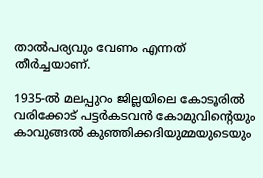താല്‍പര്യവും വേണം എന്നത് തീര്‍ച്ചയാണ്.

1935-ല്‍ മലപ്പുറം ജില്ലയിലെ കോടൂരില്‍ വരിക്കോട് പട്ടര്‍കടവന്‍ കോമുവിന്‍റെയും കാവുങ്ങല്‍ കുഞ്ഞിക്കദിയുമ്മയുടെയും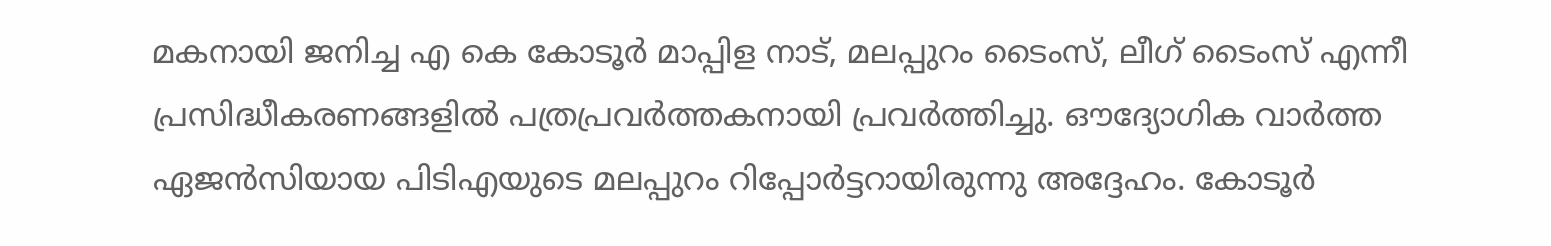മകനായി ജനിച്ച എ കെ കോടൂര്‍ മാപ്പിള നാട്, മലപ്പുറം ടൈംസ്, ലീഗ് ടൈംസ് എന്നീ പ്രസിദ്ധീകരണങ്ങളില്‍ പത്രപ്രവര്‍ത്തകനായി പ്രവര്‍ത്തിച്ചു. ഔദ്യോഗിക വാര്‍ത്ത ഏജന്‍സിയായ പിടിഎയുടെ മലപ്പുറം റിപ്പോര്‍ട്ടറായിരുന്നു അദ്ദേഹം. കോടൂര്‍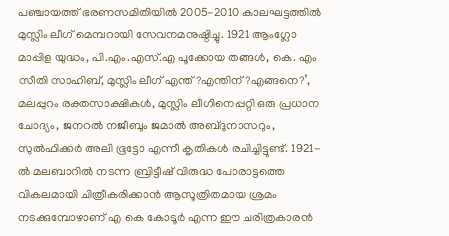പഞ്ചായത്ത് ഭരണസമിതിയില്‍ 2005-2010 കാലഘട്ടത്തില്‍ മുസ്ലിം ലീഗ് മെമ്പറായി സേവനമനുഷ്ഠിച്ചു. 1921 ആംഗ്ലോ മാപ്പിള യുദ്ധം, പി.എം.എസ്.എ പൂക്കോയ തങ്ങള്‍, കെ. എം സീതി സാഹിബ്, മുസ്ലിം ലീഗ് എന്ത്?എന്തിന്?എങ്ങനെ?’, മലപ്പുറം രക്തസാക്ഷികള്‍, മുസ്ലിം ലീഗിനെപ്പറ്റി ഒരു പ്രധാന ചോദ്യം, ജനറല്‍ നജീബും ജമാല്‍ അബ്ദുനാസറും, സുല്‍ഫിക്കര്‍ അലി ഭൂട്ടോ എന്നീ കൃതികള്‍ രചിച്ചിട്ടുണ്ട്. 1921-ല്‍ മലബാറില്‍ നടന്ന ബ്രിട്ടീഷ് വിരുദ്ധ പോരാട്ടത്തെ വികലമായി ചിത്രീകരിക്കാന്‍ ആസൂത്രിതമായ ശ്രമം നടക്കുമ്പോഴാണ് എ കെ കോടൂര്‍ എന്ന ഈ ചരിത്രകാരന്‍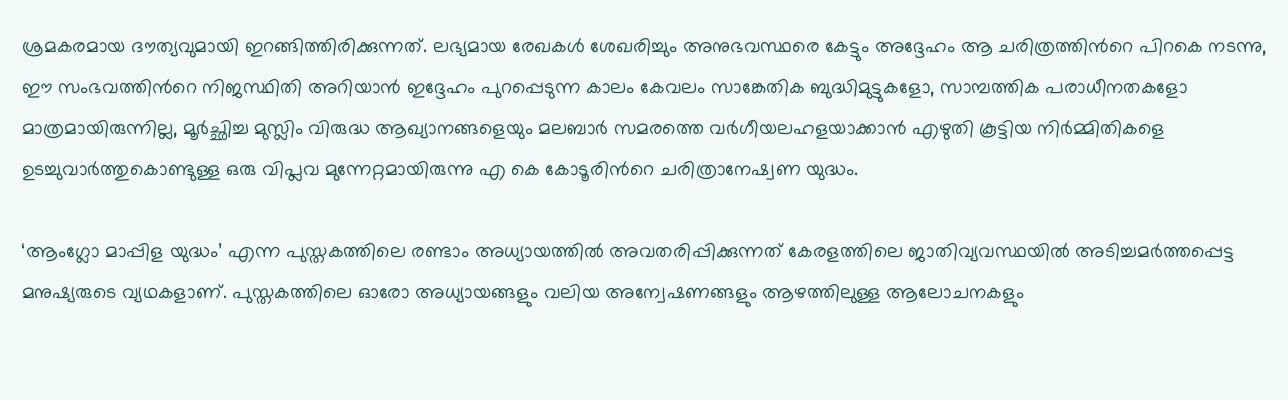ശ്രമകരമായ ദൗത്യവുമായി ഇറങ്ങിത്തിരിക്കുന്നത്. ലഭ്യമായ രേഖകള്‍ ശേഖരിച്ചും അനുഭവസ്ഥരെ കേട്ടും അദ്ദേഹം ആ ചരിത്രത്തിന്‍റെ പിറകെ നടന്നു, ഈ സംഭവത്തിന്‍റെ നിജസ്ഥിതി അറിയാന്‍ ഇദ്ദേഹം പുറപ്പെടുന്ന കാലം കേവലം സാങ്കേതിക ബുദ്ധിമുട്ടുകളോ, സാമ്പത്തിക പരാധീനതകളോ മാത്രമായിരുന്നില്ല, മൂര്‍ച്ഛിച്ച മുസ്ലിം വിരുദ്ധ ആഖ്യാനങ്ങളെയും മലബാര്‍ സമരത്തെ വര്‍ഗീയലഹളയാക്കാന്‍ എഴുതി കൂട്ടിയ നിര്‍മ്മിതികളെ ഉടച്ചുവാര്‍ത്തുകൊണ്ടുള്ള ഒരു വിപ്ലവ മുന്നേറ്റമായിരുന്നു എ കെ കോടൂരിന്‍റെ ചരിത്രാനേഷ്വണ യുദ്ധം.

‘ആംഗ്ലോ മാപ്പിള യുദ്ധം’ എന്ന പുസ്തകത്തിലെ രണ്ടാം അധ്യായത്തില്‍ അവതരിപ്പിക്കുന്നത് കേരളത്തിലെ ജാതിവ്യവസ്ഥയില്‍ അടിച്ചമര്‍ത്തപ്പെട്ട മനുഷ്യരുടെ വ്യഥകളാണ്. പുസ്തകത്തിലെ ഓരോ അധ്യായങ്ങളും വലിയ അന്വേഷണങ്ങളും ആഴത്തിലുള്ള ആലോചനകളും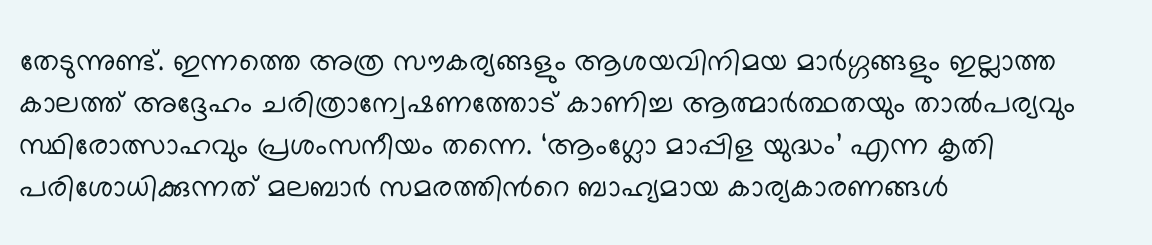തേടുന്നുണ്ട്. ഇന്നത്തെ അത്ര സൗകര്യങ്ങളും ആശയവിനിമയ മാര്‍ഗ്ഗങ്ങളും ഇല്ലാത്ത കാലത്ത് അദ്ദേഹം ചരിത്രാന്വേഷണത്തോട് കാണിച്ച ആത്മാര്‍ത്ഥതയും താല്‍പര്യവും സ്ഥിരോത്സാഹവും പ്രശംസനീയം തന്നെ. ‘ആംഗ്ലോ മാപ്പിള യുദ്ധം’ എന്ന കൃതി പരിശോധിക്കുന്നത് മലബാര്‍ സമരത്തിന്‍റെ ബാഹ്യമായ കാര്യകാരണങ്ങള്‍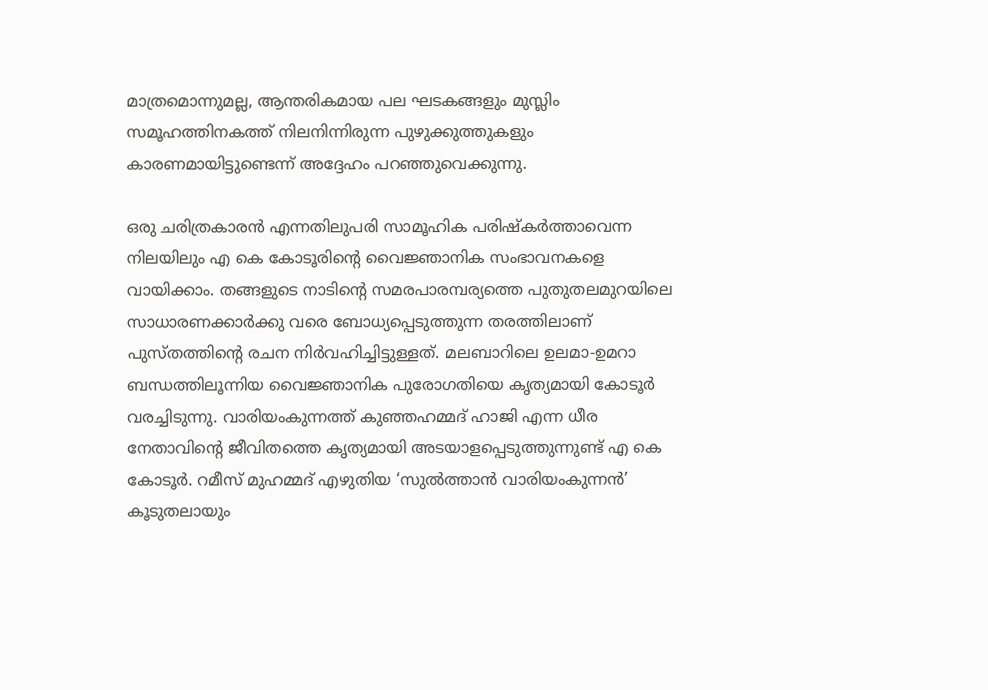മാത്രമൊന്നുമല്ല, ആന്തരികമായ പല ഘടകങ്ങളും മുസ്ലിം സമൂഹത്തിനകത്ത് നിലനിന്നിരുന്ന പുഴുക്കുത്തുകളും കാരണമായിട്ടുണ്ടെന്ന് അദ്ദേഹം പറഞ്ഞുവെക്കുന്നു.

ഒരു ചരിത്രകാരന്‍ എന്നതിലുപരി സാമൂഹിക പരിഷ്കര്‍ത്താവെന്ന നിലയിലും എ കെ കോടൂരിന്‍റെ വൈജ്ഞാനിക സംഭാവനകളെ വായിക്കാം. തങ്ങളുടെ നാടിന്‍റെ സമരപാരമ്പര്യത്തെ പുതുതലമുറയിലെ സാധാരണക്കാര്‍ക്കു വരെ ബോധ്യപ്പെടുത്തുന്ന തരത്തിലാണ് പുസ്തത്തിന്‍റെ രചന നിര്‍വഹിച്ചിട്ടുള്ളത്. മലബാറിലെ ഉലമാ-ഉമറാ ബന്ധത്തിലൂന്നിയ വൈജ്ഞാനിക പുരോഗതിയെ കൃത്യമായി കോടൂര്‍ വരച്ചിടുന്നു. വാരിയംകുന്നത്ത് കുഞ്ഞഹമ്മദ് ഹാജി എന്ന ധീര നേതാവിന്‍റെ ജീവിതത്തെ കൃത്യമായി അടയാളപ്പെടുത്തുന്നുണ്ട് എ കെ കോടൂര്‍. റമീസ് മുഹമ്മദ് എഴുതിയ ‘സുല്‍ത്താന്‍ വാരിയംകുന്നന്‍’ കൂടുതലായും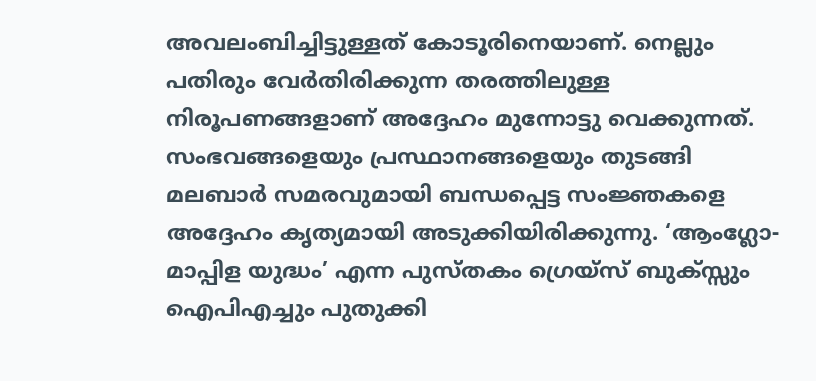അവലംബിച്ചിട്ടുള്ളത് കോടൂരിനെയാണ്. നെല്ലും പതിരും വേര്‍തിരിക്കുന്ന തരത്തിലുള്ള നിരൂപണങ്ങളാണ് അദ്ദേഹം മുന്നോട്ടു വെക്കുന്നത്. സംഭവങ്ങളെയും പ്രസ്ഥാനങ്ങളെയും തുടങ്ങി മലബാര്‍ സമരവുമായി ബന്ധപ്പെട്ട സംജ്ഞകളെ അദ്ദേഹം കൃത്യമായി അടുക്കിയിരിക്കുന്നു. ‘ആംഗ്ലോ-മാപ്പിള യുദ്ധം’ എന്ന പുസ്തകം ഗ്രെയ്സ് ബുക്സ്സും ഐപിഎച്ചും പുതുക്കി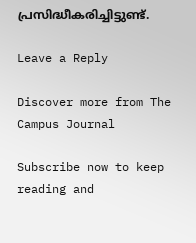പ്രസിദ്ധീകരിച്ചിട്ടുണ്ട്.

Leave a Reply

Discover more from The Campus Journal

Subscribe now to keep reading and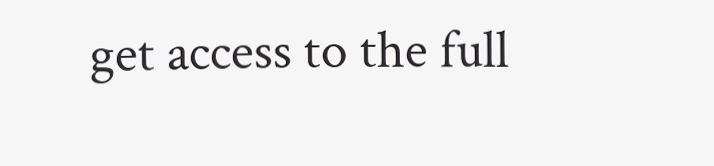get access to the full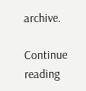archive.

Continue reading